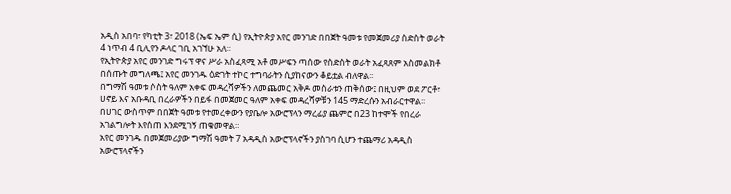አዲስ አበባ፣ የካቲት 3፣ 2018 (ኤፍ ኤም ሲ) የኢትዮጵያ አየር መንገድ በበጀት ዓመቱ የመጀመሪያ ስድስት ወራት 4 ነጥብ 4 ቢሊየን ዶላር ገቢ አገኘሁ አለ።
የኢትዮጵያ አየር መንገድ ግሩፕ ዋና ሥራ አስፈጻሚ አቶ መሥፍን ጣሰው የስድስት ወራት አፈጻጸም አስመልክቶ በሰጡት መግለጫ፤ አየር መንገዱ ዕድገት ተኮር ተግባራትን ሲያከናውን ቆይቷል ብለዋል፡፡
በግማሽ ዓመቱ ሶስት ዓለም አቀፍ መዳረሻዎችን ለመጨመር አቅዶ መስራቱን ጠቅሰው፤ በዚህም ወደ ፖርቶ፣ ሀኖይ እና አቡዳቢ በረራዎችን በይፋ በመጀመር ዓለም አቀፍ መዳረሻዎቹን 145 ማድረሱን አብራርተዋል፡፡
በሀገር ውስጥም በበጀት ዓመቱ የተመረቀውን የያቤሎ አውሮፕላን ማረፊያ ጨምሮ በ23 ከተሞች የበረራ አገልግሎት እየሰጠ እንደሚገኝ ጠቁመዋል።
አየር መንገዱ በመጀመሪያው ግማሽ ዓመት 7 አዳዲስ አውሮፕላኖችን ያስገባ ሲሆን ተጨማሪ አዳዲስ አውሮፕላኖችን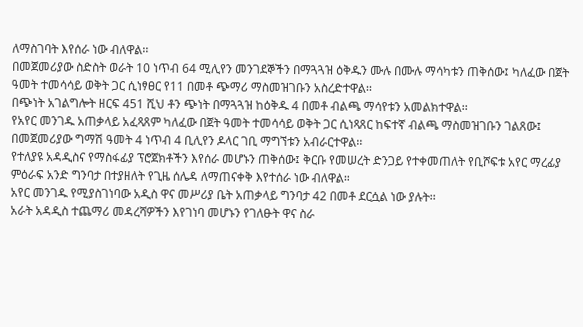ለማስገባት እየሰራ ነው ብለዋል፡፡
በመጀመሪያው ስድስት ወራት 10 ነጥብ 64 ሚሊየን መንገደኞችን በማጓጓዝ ዕቅዱን ሙሉ በሙሉ ማሳካቱን ጠቅሰው፤ ካለፈው በጀት ዓመት ተመሳሳይ ወቅት ጋር ሲነፃፀር የ11 በመቶ ጭማሪ ማስመዝገቡን አስረድተዋል፡፡
በጭነት አገልግሎት ዘርፍ 451 ሺህ ቶን ጭነት በማጓጓዝ ከዕቅዱ 4 በመቶ ብልጫ ማሳየቱን አመልክተዋል፡፡
የአየር መንገዱ አጠቃላይ አፈጻጸም ካለፈው በጀት ዓመት ተመሳሳይ ወቅት ጋር ሲነጻጸር ከፍተኛ ብልጫ ማስመዝገቡን ገልጸው፤ በመጀመሪያው ግማሽ ዓመት 4 ነጥብ 4 ቢሊየን ዶላር ገቢ ማግኘቱን አብራርተዋል፡፡
የተለያዩ አዳዲስና የማስፋፊያ ፕሮጀክቶችን እየሰራ መሆኑን ጠቅሰው፤ ቅርቡ የመሠረት ድንጋይ የተቀመጠለት የቢሾፍቱ አየር ማረፊያ ምዕራፍ አንድ ግንባታ በተያዘለት የጊዜ ሰሌዳ ለማጠናቀቅ እየተሰራ ነው ብለዋል።
አየር መንገዱ የሚያስገነባው አዲስ ዋና መሥሪያ ቤት አጠቃላይ ግንባታ 42 በመቶ ደርሷል ነው ያሉት፡፡
አራት አዳዲስ ተጨማሪ መዳረሻዎችን እየገነባ መሆኑን የገለፁት ዋና ስራ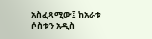አስፈጻሚው፤ ከአራቱ ሶስቱን አዲስ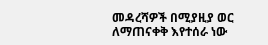መዳረሻዎች በሚያዚያ ወር ለማጠናቀቅ እየተሰራ ነው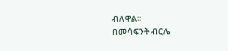ብለዋል፡፡
በመሳፍንት ብርሌ